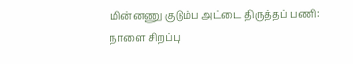மின்னணு குடும்ப அட்டை திருத்தப் பணி: நாளை சிறப்பு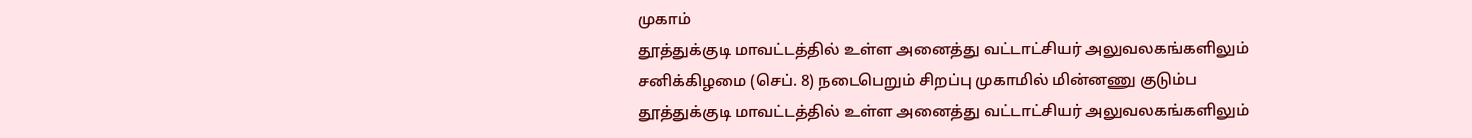முகாம்
தூத்துக்குடி மாவட்டத்தில் உள்ள அனைத்து வட்டாட்சியர் அலுவலகங்களிலும் சனிக்கிழமை (செப். 8) நடைபெறும் சிறப்பு முகாமில் மின்னணு குடும்ப
தூத்துக்குடி மாவட்டத்தில் உள்ள அனைத்து வட்டாட்சியர் அலுவலகங்களிலும்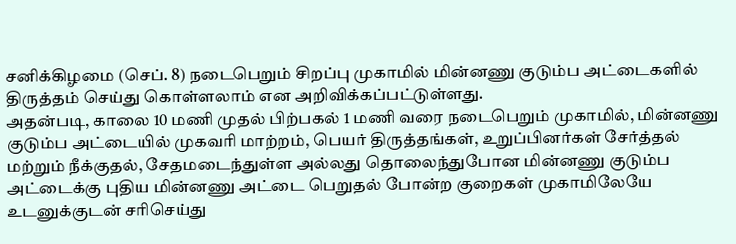சனிக்கிழமை (செப். 8) நடைபெறும் சிறப்பு முகாமில் மின்னணு குடும்ப அட்டைகளில் திருத்தம் செய்து கொள்ளலாம் என அறிவிக்கப்பட்டுள்ளது.
அதன்படி, காலை 10 மணி முதல் பிற்பகல் 1 மணி வரை நடைபெறும் முகாமில், மின்னணு குடும்ப அட்டையில் முகவரி மாற்றம், பெயர் திருத்தங்கள், உறுப்பினர்கள் சேர்த்தல் மற்றும் நீக்குதல், சேதமடைந்துள்ள அல்லது தொலைந்துபோன மின்னணு குடும்ப அட்டைக்கு புதிய மின்னணு அட்டை பெறுதல் போன்ற குறைகள் முகாமிலேயே உடனுக்குடன் சரிசெய்து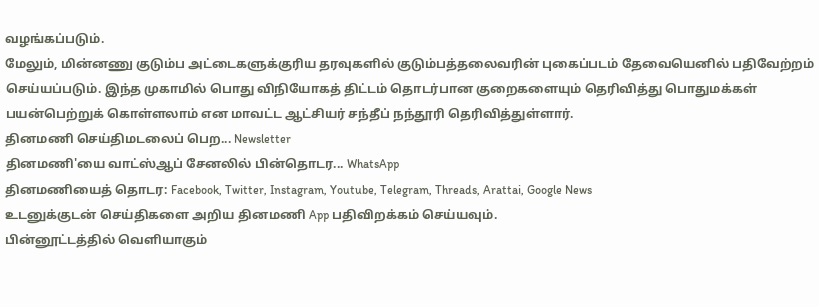வழங்கப்படும்.
மேலும், மின்னணு குடும்ப அட்டைகளுக்குரிய தரவுகளில் குடும்பத்தலைவரின் புகைப்படம் தேவையெனில் பதிவேற்றம் செய்யப்படும். இந்த முகாமில் பொது விநியோகத் திட்டம் தொடர்பான குறைகளையும் தெரிவித்து பொதுமக்கள் பயன்பெற்றுக் கொள்ளலாம் என மாவட்ட ஆட்சியர் சந்தீப் நந்தூரி தெரிவித்துள்ளார்.
தினமணி செய்திமடலைப் பெற... Newsletter
தினமணி'யை வாட்ஸ்ஆப் சேனலில் பின்தொடர... WhatsApp
தினமணியைத் தொடர: Facebook, Twitter, Instagram, Youtube, Telegram, Threads, Arattai, Google News
உடனுக்குடன் செய்திகளை அறிய தினமணி App பதிவிறக்கம் செய்யவும்.
பின்னூட்டத்தில் வெளியாகும்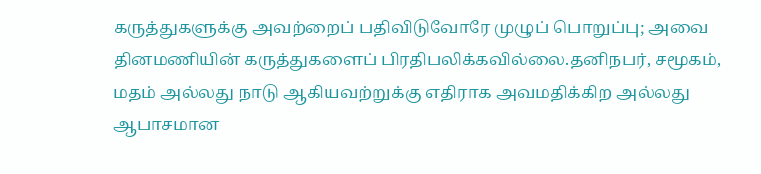கருத்துகளுக்கு அவற்றைப் பதிவிடுவோரே முழுப் பொறுப்பு; அவை தினமணியின் கருத்துகளைப் பிரதிபலிக்கவில்லை.தனிநபர், சமூகம், மதம் அல்லது நாடு ஆகியவற்றுக்கு எதிராக அவமதிக்கிற அல்லது ஆபாசமான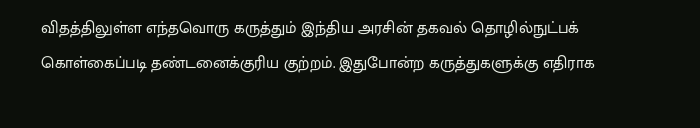விதத்திலுள்ள எந்தவொரு கருத்தும் இந்திய அரசின் தகவல் தொழில்நுட்பக் கொள்கைப்படி தண்டனைக்குரிய குற்றம். இதுபோன்ற கருத்துகளுக்கு எதிராக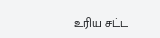உரிய சட்ட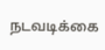நடவடிக்கை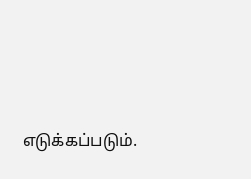எடுக்கப்படும்.